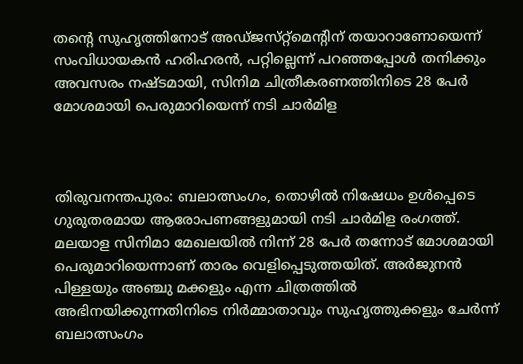തന്റെ സുഹൃത്തിനോട് അഡ്‌ജസ്‌റ്റ്‌മെന്റിന്‌ തയാറാണോയെന്ന്‌ സംവിധായകൻ ഹരിഹരൻ, പറ്റില്ലെന്ന് പറഞ്ഞപ്പോൾ തനിക്കും അവസരം നഷ്ടമായി, സിനിമ ചിത്രീകരണത്തിനിടെ 28 പേർ മോശമായി പെരുമാറിയെന്ന്‌ നടി ചാർമിള



തിരുവനന്തപുരം: ബലാത്സംഗം, തൊഴിൽ നിഷേധം ഉൾപ്പെടെ  ഗുരുതരമായ ആരോപണങ്ങളുമായി നടി ചാർമിള രംഗത്ത്‌. മലയാള സിനിമാ മേഖലയിൽ നിന്ന്‌ 28 പേർ തന്നോട്‌ മോശമായി പെരുമാറിയെന്നാണ്‌ താരം വെളിപ്പെടുത്തയിത്‌. അർജുനൻ പിള്ളയും അഞ്ചു മക്കളും എന്ന ചിത്രത്തിൽ അഭിനയിക്കുന്നതിനിടെ നിർമ്മാതാവും സുഹൃത്തുക്കളും ചേർന്ന്‌ ബലാത്സംഗം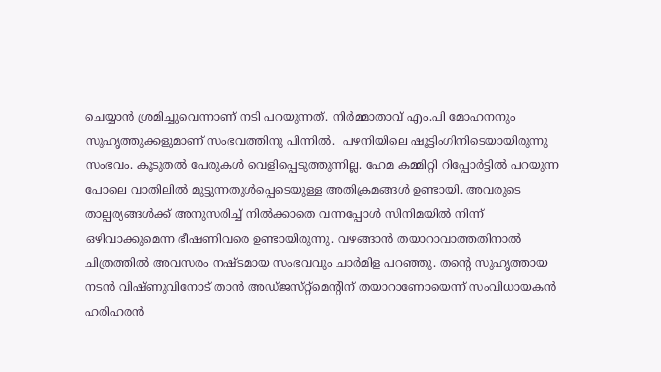ചെയ്യാൻ ശ്രമിച്ചുവെന്നാണ്‌ നടി പറയുന്നത്‌. നിർമ്മാതാവ്‌ എം.പി മോഹനനും സുഹൃത്തുക്കളുമാണ്‌ സംഭവത്തിനു പിന്നിൽ.  പഴനിയിലെ ഷൂട്ടിംഗിനിടെയായിരുന്നു സംഭവം. കൂടുതൽ പേരുകൾ വെളിപ്പെടുത്തുന്നില്ല. ഹേമ കമ്മിറ്റി റിപ്പോർട്ടിൽ പറയുന്ന പോലെ വാതിലിൽ മുട്ടുന്നതുൾപ്പെടെയുള്ള അതിക്രമങ്ങൾ ഉണ്ടായി. അവരുടെ താല്പര്യങ്ങൾക്ക്‌ അനുസരിച്ച്‌ നിൽക്കാതെ വന്നപ്പോൾ സിനിമയിൽ നിന്ന്‌ ഒഴിവാക്കുമെന്ന ഭീഷണിവരെ ഉണ്ടായിരുന്നു. വഴങ്ങാൻ തയാറാവാത്തതിനാൽ ചിത്രത്തിൽ അവസരം നഷ്‌ടമായ സംഭവവും ചാർമിള പറഞ്ഞു. തന്റെ സുഹൃത്തായ നടൻ വിഷ്‌ണുവിനോട് താൻ അഡ്‌ജസ്‌റ്റ്‌മെന്റിന്‌ തയാറാണോയെന്ന്‌ സംവിധായകൻ ഹരിഹരൻ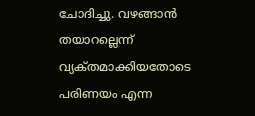ചോദിച്ചു. വഴങ്ങാൻ തയാറല്ലെന്ന്‌ വ്യക്‌തമാക്കിയതോടെ പരിണയം എന്ന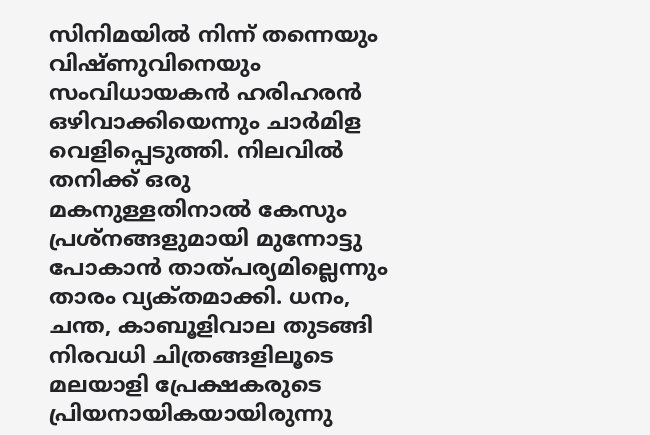സിനിമയിൽ നിന്ന്‌ തന്നെയും വിഷ്‌ണുവിനെയും സംവിധായകൻ ഹരിഹരൻ ഒഴിവാക്കിയെന്നും ചാർമിള വെളിപ്പെടുത്തി. നിലവിൽ തനിക്ക്‌ ഒരു മകനുള്ളതിനാൽ കേസും പ്രശ്‌നങ്ങളുമായി മുന്നോട്ടു പോകാൻ താത്‌പര്യമില്ലെന്നും താരം വ്യക്‌തമാക്കി. ധനം, ചന്ത, കാബൂളിവാല തുടങ്ങി നിരവധി ചിത്രങ്ങളിലൂടെ മലയാളി പ്രേക്ഷകരുടെ പ്രിയനായികയായിരുന്നു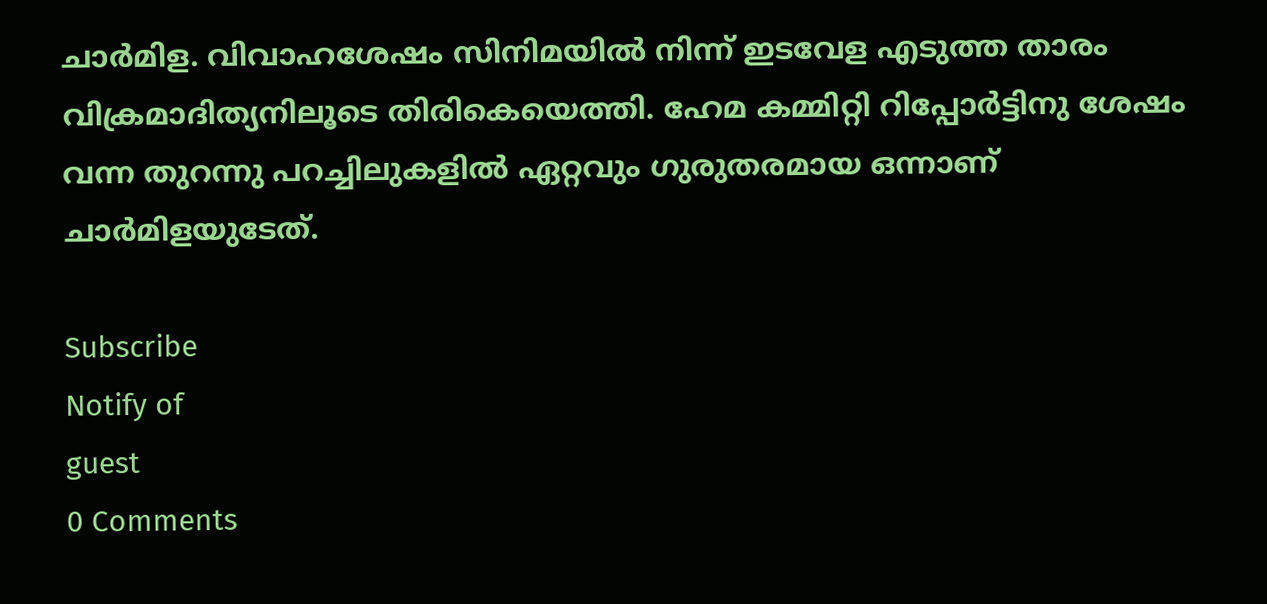ചാർമിള. വിവാഹശേഷം സിനിമയിൽ നിന്ന്‌ ഇടവേള എടുത്ത താരം വിക്രമാദിത്യനിലൂടെ തിരികെയെത്തി. ഹേമ കമ്മിറ്റി റിപ്പോർട്ടിനു ശേഷം വന്ന തുറന്നു പറച്ചിലുകളിൽ ഏറ്റവും ഗുരുതരമായ ഒന്നാണ്‌ ചാർമിളയുടേത്‌.

Subscribe
Notify of
guest
0 Comments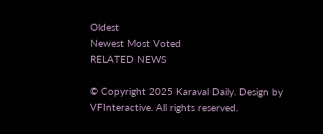Oldest
Newest Most Voted
RELATED NEWS

© Copyright 2025 Karaval Daily. Design by VFInteractive. All rights reserved.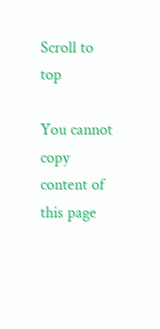Scroll to top

You cannot copy content of this page